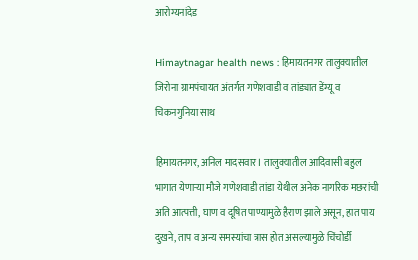आरोग्यनांदेड

Himaytnagar health news : हिमायतनगर तालुक्यातील जिरोना ग्रामपंचायत अंतर्गत गणेशवाडी व तांड्यात डेंग्यू व चिकनगुनिया साथ

हिमायतनगर, अनिल मादसवार l तालुक्यातील आदिवासी बहुल भागात येणाऱ्या मौजे गणेशवाडी तांडा येथील अनेक नागरिक मछरांची अति आत्पत्ती, घाण व दूषित पाण्यामुळे हैराण झाले असून, हात पाय दुखने, ताप व अन्य समस्यांचा त्रास होत असल्यामुळे चिंचोर्डी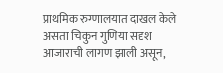प्राथमिक रुग्णालयात दाखल केले असता चिकुन गुणिया सदृश आजाराची लागण झाली असून,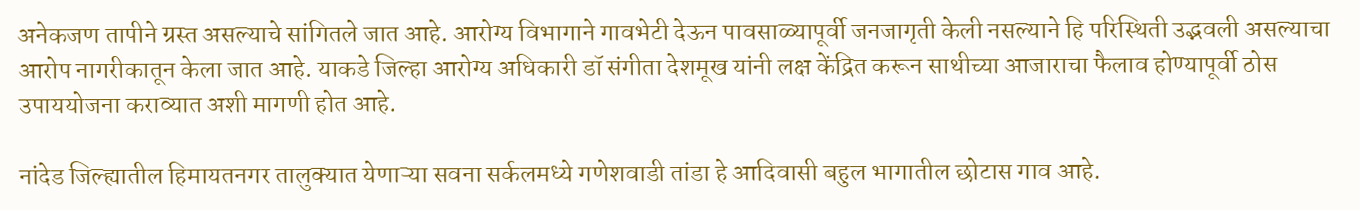अनेकजण तापीने ग्रस्त असल्याचे सांगितले जात आहे. आरोग्य विभागाने गावभेटी देऊन पावसाळ्यापूर्वी जनजागृती केली नसल्याने हि परिस्थिती उद्भवली असल्याचा आरोप नागरीकातून केला जात आहे. याकडे जिल्हा आरोग्य अधिकारी डॉ संगीता देशमूख यांनी लक्ष केंद्रित करून साथीच्या आजाराचा फैलाव होण्यापूर्वी ठोस उपाययोजना कराव्यात अशी मागणी होत आहे.

नांदेड जिल्ह्यातील हिमायतनगर तालुक्यात येणाऱ्या सवना सर्कलमध्ये गणेशवाडी तांडा हे आदिवासी बहुल भागातील छोटास गाव आहे.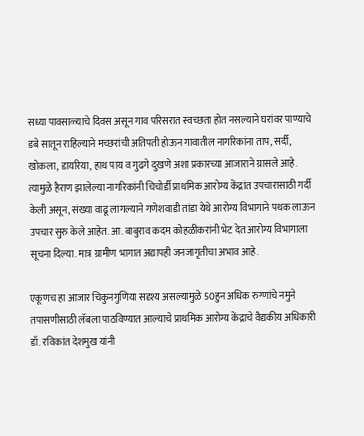सध्या पावसाळ्याचे दिवस असून गाव परिसरात स्वच्छता होत नसल्याने घरांवर पाण्याचे डबे सातून राहिल्याने मच्छरांची अतिपती होऊन गावातील नागरिकांना ताप, सर्दी, खोकला, डायरिया, हाथ पाय व गुढगे दुखणे अशा प्रकारच्या आजाराने ग्रासले आहे. त्यामुळे हैराण झालेल्या नागरिकांनी चिचोर्डी प्राथमिक आरोग्य केंद्रांत उपचारासाठी गर्दी केली असून, संख्या वाढू लागल्याने गणेशवाडी तांडा येथे आरोग्य विभागाने पथक लाऊन उपचार सुरु केले आहेत. आ. बाबुराव कदम कोहळीकरांनी भेट देत आरोग्य विभागाला सूचना दिल्या. मात्र ग्रामीण भागात अद्यापही जनजागृतीचा अभाव आहे.

एकूणच हा आजार चिकुनगुणिया सदृश्य असल्यामुळे 50हुन अधिक रुग्णांचे नमुने तपासणीसाठी लॅबला पाठविण्यात आल्याचे प्राथमिक आरोग्य केंद्राचे वैद्यकीय अधिकारी डॉ. रविकांत देशमुख यांनी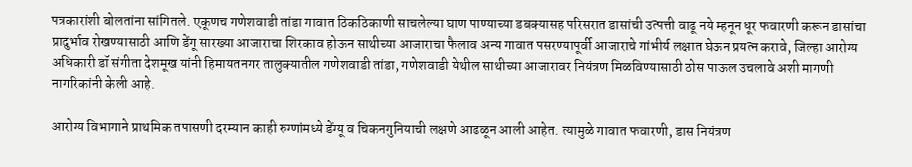पत्रकारांशी बोलतांना सांगितले. एकूणच गणेशवाडी तांडा गावात ठिकठिकाणी साचलेल्या घाण पाण्याच्या डबक्यासह परिसरात डासांची उत्पत्ती वाढू नये म्हनून धूर फवारणी करून डासांचा प्रादुर्भाव रोखण्यासाठी आणि डेंगू सारख्या आजाराचा शिरकाव होऊन साथीच्या आजाराचा फैलाव अन्य गावात पसरण्यापूर्वी आजाराचे गांभीर्य लक्षात घेऊन प्रयत्न करावे, जिल्हा आरोग्य अधिकारी डॉ संगीता देशमूख यांनी हिमायतनगर तालुक्यातील गणेशवाडी तांडा, गणेशवाडी येथील साथीच्या आजारावर नियंत्रण मिळविण्यासाठी ठोस पाऊल उचलावे अशी मागणी नागरिकांनी केली आहे.

आरोग्य विभागाने प्राथमिक तपासणी दरम्यान काही रुग्णांमध्ये डेंग्यू व चिकनगुनियाची लक्षणे आढळून आली आहेत. त्यामुळे गावात फवारणी, डास नियंत्रण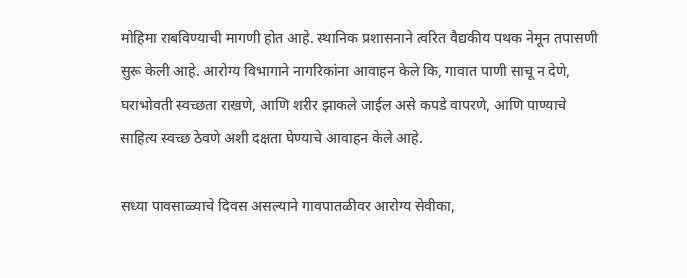मोहिमा राबविण्याची मागणी होत आहे. स्थानिक प्रशासनाने त्वरित वैद्यकीय पथक नेमून तपासणी सुरू केली आहे. आरोग्य विभागाने नागरिकांना आवाहन केले कि, गावात पाणी साचू न देणे, घराभोवती स्वच्छता राखणे, आणि शरीर झाकले जाईल असे कपडे वापरणे, आणि पाण्याचे साहित्य स्वच्छ ठेवणे अशी दक्षता घेण्याचे आवाहन केले आहे.

सध्या पावसाळ्याचे दिवस असल्याने गावपातळीवर आरोग्य सेवीका,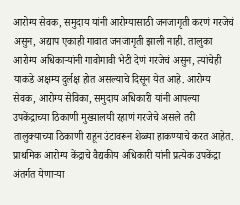आरोग्य सेवक, समुदाय यांनी आरोग्यासाठी जनजागृती करणं गरजेचं असुन, अद्याप एकाही गावात जनजागृती झाली नाही. तालुका आरोग्य अधिकाऱ्यांनी गावोगावी भेटी देणं गरजेचं असुन, त्यांचेही याकडे अक्षम्य दुर्लक्ष होत असल्याचे दिसून येत आहे. आरोग्य सेवक, आरोग्य सेविका, समुदाय अधिकारी यांनी आपल्या उपकेंद्राच्या ठिकाणी मुख्यालयी रहाणं गरजेचे असले तरी तालुक्याच्या ठिकाणी राहून उंटावरून शेळ्या हाकण्याचे करत आहेत. प्राथमिक आरोग्य केंद्राचे वैद्यकीय अधिकारी यांनी प्रत्येक उपकेंद्रा अंतर्गत येणाऱ्या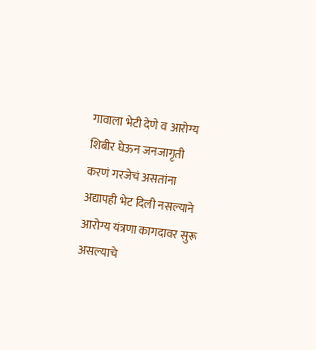गावाला भेटी देणे व आरोग्य शिबीर घेऊन जनजागृती करणं गरजेचं असतांना अद्यापही भेट दिली नसल्याने आरोग्य यंत्रणा कागदावर सुरू असल्याचे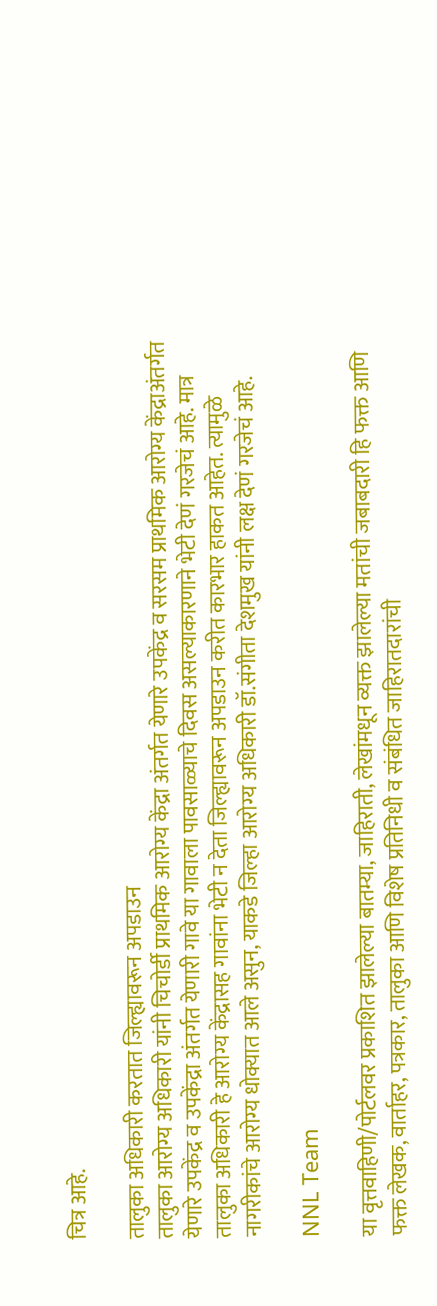चित्र आहे.

तालुका अधिकारी करतात जिल्ह्यावरून अपडाउन
तालुका आरोग्य अधिकारी यांनी चिचोर्डी‌ प्राथमिक आरोग्य केंद्रा अंतर्गत येणारे उपकेंद्र व सरसम प्राथमिक आरोग्य केंद्राअंतर्गत येणारे उपकेंद्र व उपकेंद्रा अंतर्गत येणारी गावे या गावाला पावसाळ्याचे दिवस असल्याकारणाने भेटी देणं गरजेचं आहे. मात्र तालुका अधिकारी हे आरोग्य केंद्रासह गावांना भेटी न देता जिल्ह्यावरून अपडाउन करीत कारभार हाकत आहेत. त्यामुळे नागरीकांचे आरोग्य धोक्यात आले असुन, याकडे जिल्हा आरोग्य अधिकारी डॉ.संगीता देशमुख यांनी लक्ष देणं गरजेचं आहे.

NNL Team

या वृत्तवाहिणी/पोर्टलवर प्रकाशित झालेल्या बातम्या, जाहिराती, लेखांमधून व्यक्त झालेल्या मतांची जबाबदारी हि फक्त आणि फक्त लेखक, वार्ताहर, पत्रकार, तालुका आणि विशेष प्रतिनिधी व संबंधित जाहिरातदारांची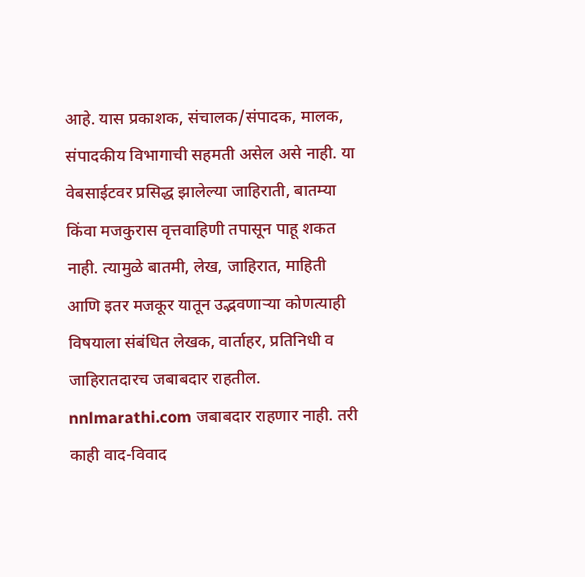आहे. यास प्रकाशक, संचालक/संपादक, मालक, संपादकीय विभागाची सहमती असेल असे नाही. या वेबसाईटवर प्रसिद्ध झालेल्या जाहिराती, बातम्या किंवा मजकुरास वृत्तवाहिणी तपासून पाहू शकत नाही. त्यामुळे बातमी, लेख, जाहिरात, माहिती आणि इतर मजकूर यातून उद्भवणाऱ्या कोणत्याही विषयाला संबंधित लेखक, वार्ताहर, प्रतिनिधी व जाहिरातदारच जबाबदार राहतील. nnlmarathi.com जबाबदार राहणार नाही. तरी काही वाद-विवाद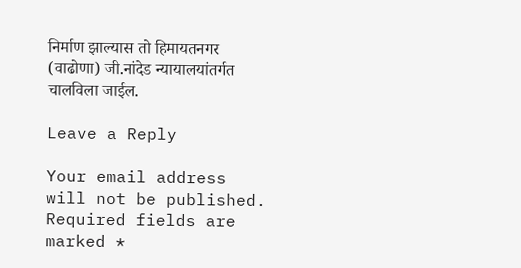निर्माण झाल्यास तो हिमायतनगर (वाढोणा) जी.नांदेड न्यायालयांतर्गत चालविला जाईल.

Leave a Reply

Your email address will not be published. Required fields are marked *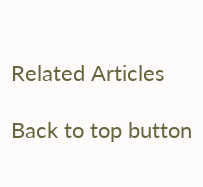Related Articles

Back to top button